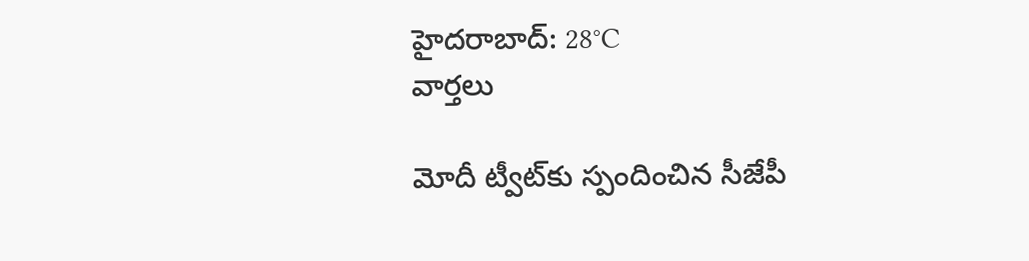హైదరాబాద్: 28°C
వార్తలు

మోదీ ట్వీట్‌కు స్పందించిన సీజేపీ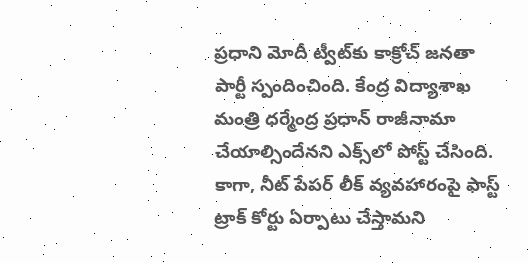ప్రధాని మోదీ ట్వీట్‌కు కాక్రోచ్ జనతా పార్టీ స్పందించింది. కేంద్ర విద్యాశాఖ మంత్రి ధర్మేంద్ర ప్రధాన్ రాజీనామా చేయాల్సిందేనని ఎక్స్‌లో పోస్ట్ చేసింది. కాగా, నీట్ పేపర్ లీక్ వ్యవహారంపై ఫాస్ట్ ట్రాక్ కోర్టు ఏర్పాటు చేస్తామని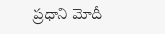ప్రధాని మోదీ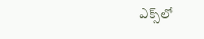ఎక్స్‌లో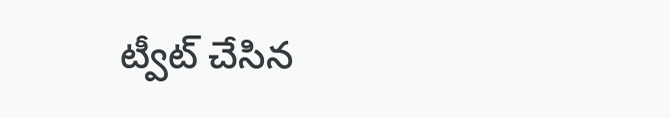ట్వీట్ చేసిన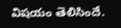విషయం తెలిసిందే.